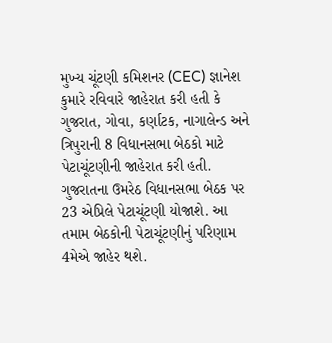મુખ્ય ચૂંટણી કમિશનર (CEC) જ્ઞાનેશ કુમારે રવિવારે જાહેરાત કરી હતી કે ગુજરાત, ગોવા, કર્ણાટક, નાગાલેન્ડ અને ત્રિપુરાની 8 વિધાનસભા બેઠકો માટે પેટાચૂંટણીની જાહેરાત કરી હતી. ગુજરાતના ઉમરેઠ વિધાનસભા બેઠક પર 23 એપ્રિલે પેટાચૂંટણી યોજાશે. આ તમામ બેઠકોની પેટાચૂંટણીનું પરિણામ 4મેએ જાહેર થશે.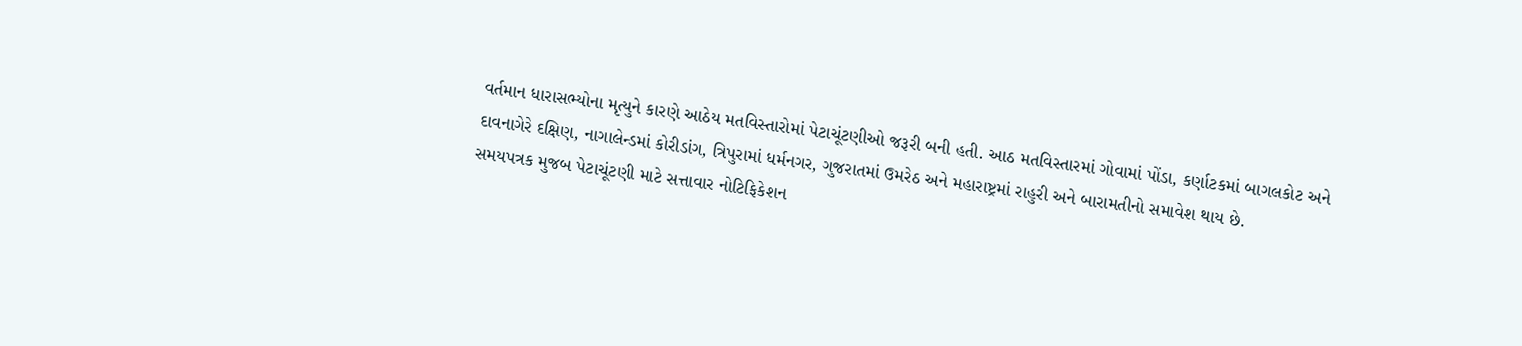વર્તમાન ધારાસભ્યોના મૃત્યુને કારણે આઠેય મતવિસ્તારોમાં પેટાચૂંટણીઓ જરૂરી બની હતી. આઠ મતવિસ્તારમાં ગોવામાં પોંડા, કર્ણાટકમાં બાગલકોટ અને દાવનાગેરે દક્ષિણ, નાગાલેન્ડમાં કોરીડાંગ, ત્રિપુરામાં ધર્મનગર, ગુજરાતમાં ઉમરેઠ અને મહારાષ્ટ્રમાં રાહુરી અને બારામતીનો સમાવેશ થાય છે.
સમયપત્રક મુજબ પેટાચૂંટણી માટે સત્તાવાર નોટિફિકેશન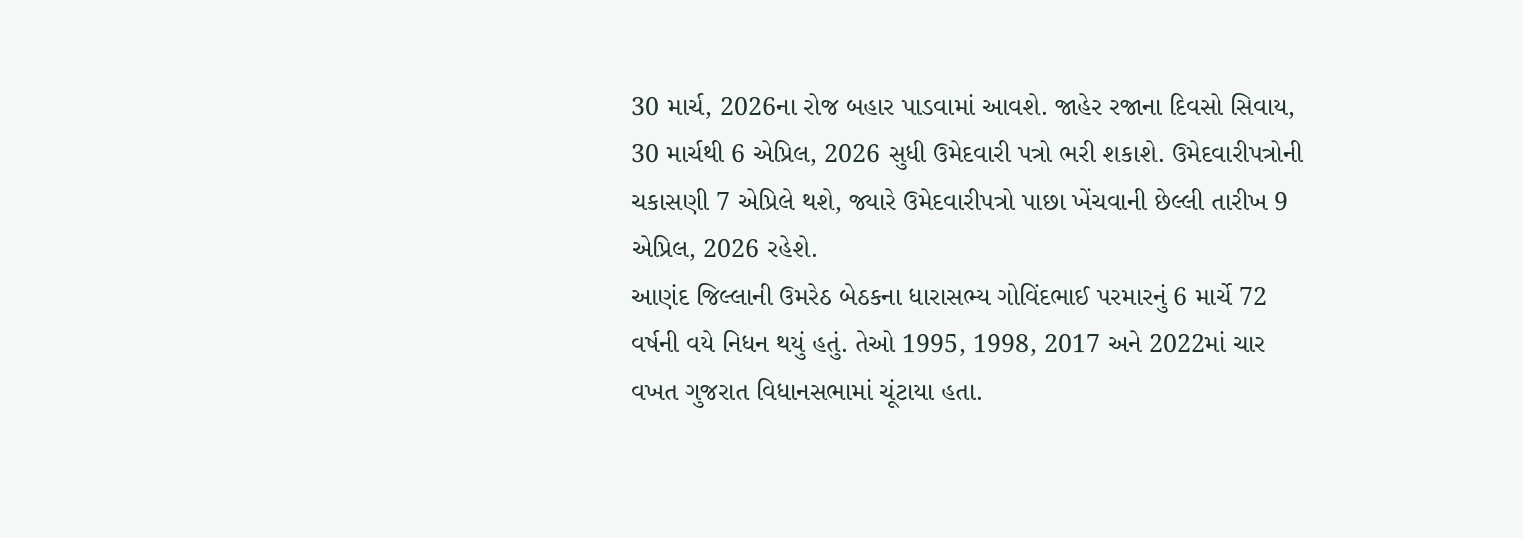30 માર્ચ, 2026ના રોજ બહાર પાડવામાં આવશે. જાહેર રજાના દિવસો સિવાય, 30 માર્ચથી 6 એપ્રિલ, 2026 સુધી ઉમેદવારી પત્રો ભરી શકાશે. ઉમેદવારીપત્રોની ચકાસણી 7 એપ્રિલે થશે, જ્યારે ઉમેદવારીપત્રો પાછા ખેંચવાની છેલ્લી તારીખ 9 એપ્રિલ, 2026 રહેશે.
આણંદ જિલ્લાની ઉમરેઠ બેઠકના ધારાસભ્ય ગોવિંદભાઈ પરમારનું 6 માર્ચે 72 વર્ષની વયે નિધન થયું હતું. તેઓ 1995, 1998, 2017 અને 2022માં ચાર વખત ગુજરાત વિધાનસભામાં ચૂંટાયા હતા.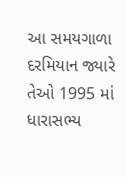આ સમયગાળા દરમિયાન જ્યારે તેઓ 1995 માં ધારાસભ્ય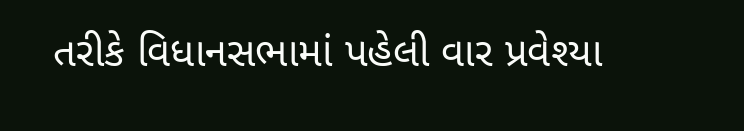તરીકે વિધાનસભામાં પહેલી વાર પ્રવેશ્યા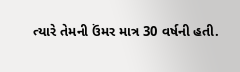ત્યારે તેમની ઉંમર માત્ર 30 વર્ષની હતી.